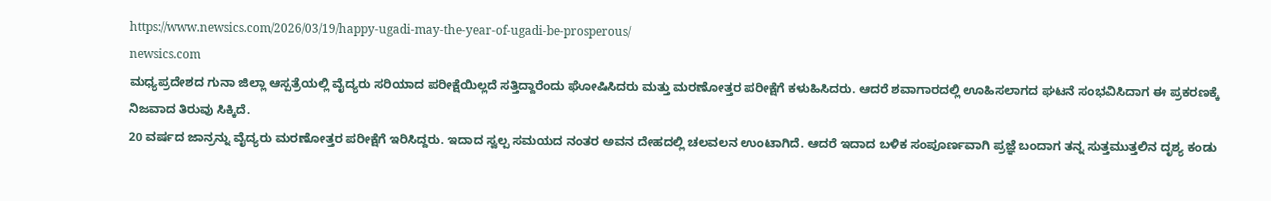https://www.newsics.com/2026/03/19/happy-ugadi-may-the-year-of-ugadi-be-prosperous/
newsics.com
ಮಧ್ಯಪ್ರದೇಶದ ಗುನಾ ಜಿಲ್ಲಾ ಆಸ್ಪತ್ರೆಯಲ್ಲಿ ವೈದ್ಯರು ಸರಿಯಾದ ಪರೀಕ್ಷೆಯಿಲ್ಲದೆ ಸತ್ತಿದ್ದಾರೆಂದು ಘೋಷಿಸಿದರು ಮತ್ತು ಮರಣೋತ್ತರ ಪರೀಕ್ಷೆಗೆ ಕಳುಹಿಸಿದರು. ಆದರೆ ಶವಾಗಾರದಲ್ಲಿ ಊಹಿಸಲಾಗದ ಘಟನೆ ಸಂಭವಿಸಿದಾಗ ಈ ಪ್ರಕರಣಕ್ಕೆ ನಿಜವಾದ ತಿರುವು ಸಿಕ್ಕಿದೆ.
20 ವರ್ಷದ ಜಾನ್ರನ್ನು ವೈದ್ಯರು ಮರಣೋತ್ತರ ಪರೀಕ್ಷೆಗೆ ಇರಿಸಿದ್ದರು. ಇದಾದ ಸ್ವಲ್ಪ ಸಮಯದ ನಂತರ ಅವನ ದೇಹದಲ್ಲಿ ಚಲವಲನ ಉಂಟಾಗಿದೆ. ಆದರೆ ಇದಾದ ಬಳಿಕ ಸಂಪೂರ್ಣವಾಗಿ ಪ್ರಜ್ಞೆ ಬಂದಾಗ ತನ್ನ ಸುತ್ತಮುತ್ತಲಿನ ದೃಶ್ಯ ಕಂಡು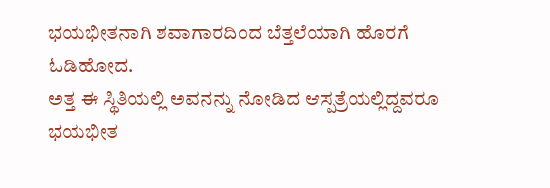ಭಯಭೀತನಾಗಿ ಶವಾಗಾರದಿಂದ ಬೆತ್ತಲೆಯಾಗಿ ಹೊರಗೆ ಓಡಿಹೋದ.
ಅತ್ತ ಈ ಸ್ಥಿತಿಯಲ್ಲಿ ಅವನನ್ನು ನೋಡಿದ ಆಸ್ಪತ್ರೆಯಲ್ಲಿದ್ದವರೂ ಭಯಭೀತ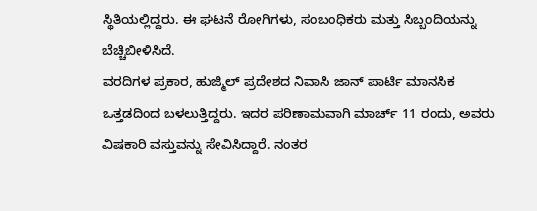ಸ್ಥಿತಿಯಲ್ಲಿದ್ದರು. ಈ ಘಟನೆ ರೋಗಿಗಳು, ಸಂಬಂಧಿಕರು ಮತ್ತು ಸಿಬ್ಬಂದಿಯನ್ನು ಬೆಚ್ಚಿಬೀಳಿಸಿದೆ.
ವರದಿಗಳ ಪ್ರಕಾರ, ಹುಜ್ಮಿಲ್ ಪ್ರದೇಶದ ನಿವಾಸಿ ಜಾನ್ ಪಾರ್ಟಿ ಮಾನಸಿಕ ಒತ್ತಡದಿಂದ ಬಳಲುತ್ತಿದ್ದರು. ಇದರ ಪರಿಣಾಮವಾಗಿ ಮಾರ್ಚ್ 11 ರಂದು, ಅವರು ವಿಷಕಾರಿ ವಸ್ತುವನ್ನು ಸೇವಿಸಿದ್ದಾರೆ. ನಂತರ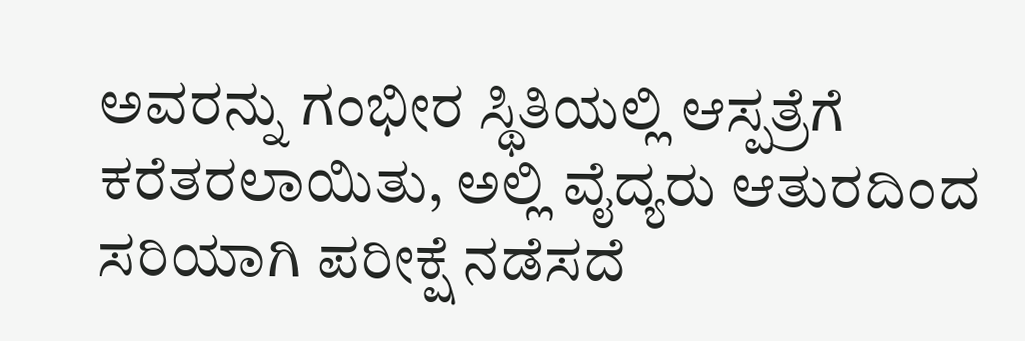ಅವರನ್ನು ಗಂಭೀರ ಸ್ಥಿತಿಯಲ್ಲಿ ಆಸ್ಪತ್ರೆಗೆ ಕರೆತರಲಾಯಿತು, ಅಲ್ಲಿ ವೈದ್ಯರು ಆತುರದಿಂದ ಸರಿಯಾಗಿ ಪರೀಕ್ಷೆ ನಡೆಸದೆ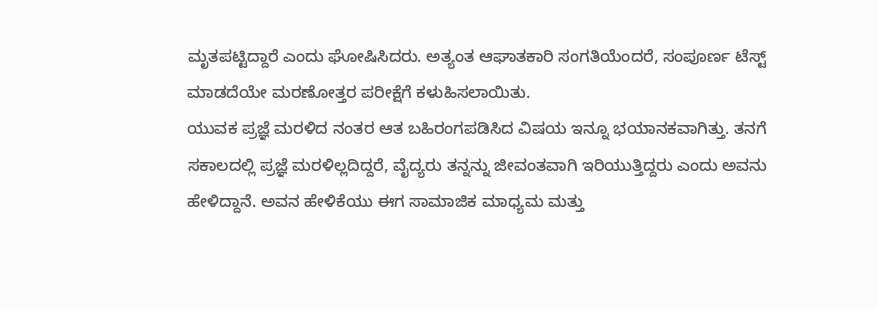ಮೃತಪಟ್ಟಿದ್ದಾರೆ ಎಂದು ಘೋಷಿಸಿದರು. ಅತ್ಯಂತ ಆಘಾತಕಾರಿ ಸಂಗತಿಯೆಂದರೆ, ಸಂಪೂರ್ಣ ಟೆಸ್ಟ್ ಮಾಡದೆಯೇ ಮರಣೋತ್ತರ ಪರೀಕ್ಷೆಗೆ ಕಳುಹಿಸಲಾಯಿತು.
ಯುವಕ ಪ್ರಜ್ಞೆ ಮರಳಿದ ನಂತರ ಆತ ಬಹಿರಂಗಪಡಿಸಿದ ವಿಷಯ ಇನ್ನೂ ಭಯಾನಕವಾಗಿತ್ತು. ತನಗೆ ಸಕಾಲದಲ್ಲಿ ಪ್ರಜ್ಞೆ ಮರಳಿಲ್ಲದಿದ್ದರೆ, ವೈದ್ಯರು ತನ್ನನ್ನು ಜೀವಂತವಾಗಿ ಇರಿಯುತ್ತಿದ್ದರು ಎಂದು ಅವನು ಹೇಳಿದ್ದಾನೆ. ಅವನ ಹೇಳಿಕೆಯು ಈಗ ಸಾಮಾಜಿಕ ಮಾಧ್ಯಮ ಮತ್ತು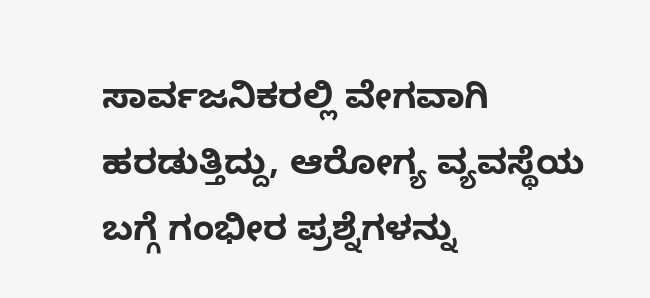ಸಾರ್ವಜನಿಕರಲ್ಲಿ ವೇಗವಾಗಿ ಹರಡುತ್ತಿದ್ದು, ಆರೋಗ್ಯ ವ್ಯವಸ್ಥೆಯ ಬಗ್ಗೆ ಗಂಭೀರ ಪ್ರಶ್ನೆಗಳನ್ನು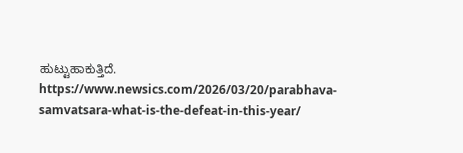ಹುಟ್ಟುಹಾಕುತ್ತಿದೆ.
https://www.newsics.com/2026/03/20/parabhava-samvatsara-what-is-the-defeat-in-this-year/